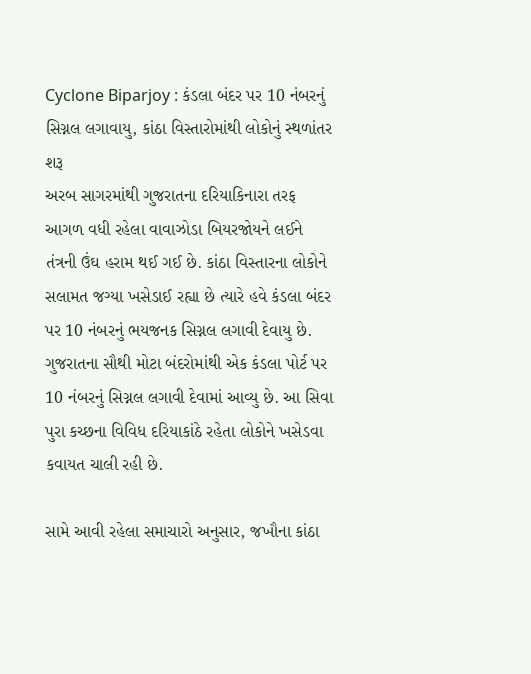Cyclone Biparjoy : કંડલા બંદર પર 10 નંબરનું સિગ્નલ લગાવાયુ, કાંઠા વિસ્તારોમાંથી લોકોનું સ્થળાંતર શરૂ
અરબ સાગરમાંથી ગુજરાતના દરિયાકિનારા તરફ આગળ વધી રહેલા વાવાઝોડા બિયરજોયને લઈને તંત્રની ઉંઘ હરામ થઈ ગઈ છે. કાંઠા વિસ્તારના લોકોને સલામત જગ્યા ખસેડાઈ રહ્યા છે ત્યારે હવે કંડલા બંદર પર 10 નંબરનું ભયજનક સિગ્નલ લગાવી દેવાયુ છે.
ગુજરાતના સૌથી મોટા બંદરોમાંથી એક કંડલા પોર્ટ પર 10 નંબરનું સિગ્નલ લગાવી દેવામાં આવ્યુ છે. આ સિવા પુરા કચ્છના વિવિધ દરિયાકાંઠે રહેતા લોકોને ખસેડવા કવાયત ચાલી રહી છે.

સામે આવી રહેલા સમાચારો અનુસાર, જખૌના કાંઠા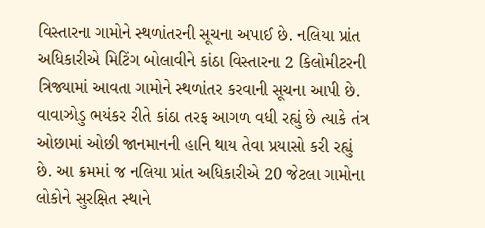વિસ્તારના ગામોને સ્થળાંતરની સૂચના અપાઈ છે. નલિયા પ્રાંત અધિકારીએ મિટિંગ બોલાવીને કાંઠા વિસ્તારના 2 કિલોમીટરની ત્રિજ્યામાં આવતા ગામોને સ્થળાંતર કરવાની સૂચના આપી છે.
વાવાઝોડુ ભયંકર રીતે કાંઠા તરફ આગળ વધી રહ્યું છે ત્યાકે તંત્ર ઓછામાં ઓછી જાનમાનની હાનિ થાય તેવા પ્રયાસો કરી રહ્યું છે. આ ક્રમમાં જ નલિયા પ્રાંત અધિકારીએ 20 જેટલા ગામોના લોકોને સુરક્ષિત સ્થાને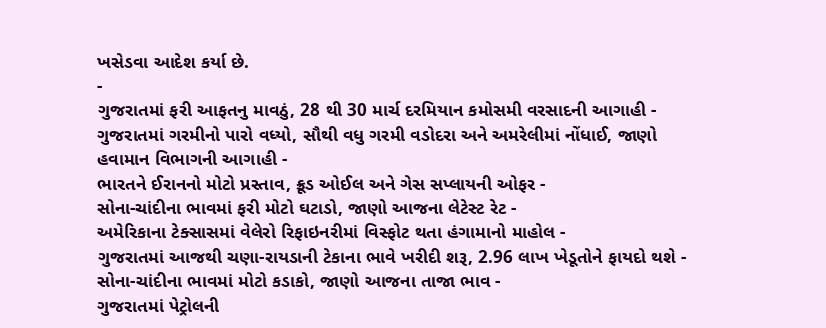ખસેડવા આદેશ કર્યા છે.
-
ગુજરાતમાં ફરી આફતનુ માવઠું, 28 થી 30 માર્ચ દરમિયાન કમોસમી વરસાદની આગાહી -
ગુજરાતમાં ગરમીનો પારો વધ્યો, સૌથી વધુ ગરમી વડોદરા અને અમરેલીમાં નોંધાઈ, જાણો હવામાન વિભાગની આગાહી -
ભારતને ઈરાનનો મોટો પ્રસ્તાવ, ક્રૂડ ઓઈલ અને ગેસ સપ્લાયની ઓફર -
સોના-ચાંદીના ભાવમાં ફરી મોટો ઘટાડો, જાણો આજના લેટેસ્ટ રેટ -
અમેરિકાના ટેક્સાસમાં વેલેરો રિફાઇનરીમાં વિસ્ફોટ થતા હંગામાનો માહોલ -
ગુજરાતમાં આજથી ચણા-રાયડાની ટેકાના ભાવે ખરીદી શરૂ, 2.96 લાખ ખેડૂતોને ફાયદો થશે -
સોના-ચાંદીના ભાવમાં મોટો કડાકો, જાણો આજના તાજા ભાવ -
ગુજરાતમાં પેટ્રોલની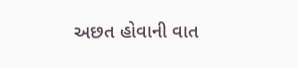અછત હોવાની વાત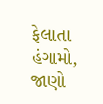ફેલાતા હંગામો, જાણો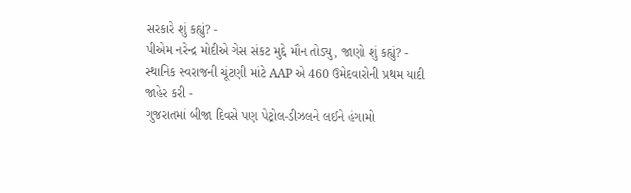સરકારે શું કહ્યું? -
પીએમ નરેન્દ્ર મોદીએ ગેસ સંકટ મુદ્દે મૌન તોડ્યુ, જાણો શું કહ્યું? -
સ્થાનિક સ્વરાજની ચૂંટણી માંટે AAP એ 460 ઉમેદવારોની પ્રથમ યાદી જાહેર કરી -
ગુજરાતમાં બીજા દિવસે પણ પેટ્રોલ-ડીઝલને લઈને હંગામો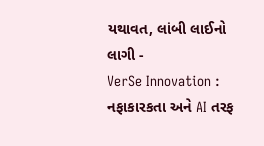યથાવત, લાંબી લાઈનો લાગી -
VerSe Innovation : નફાકારકતા અને AI તરફ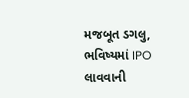મજબૂત ડગલુ, ભવિષ્યમાં IPO લાવવાની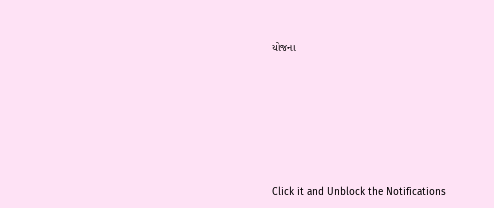યોજના







Click it and Unblock the Notifications